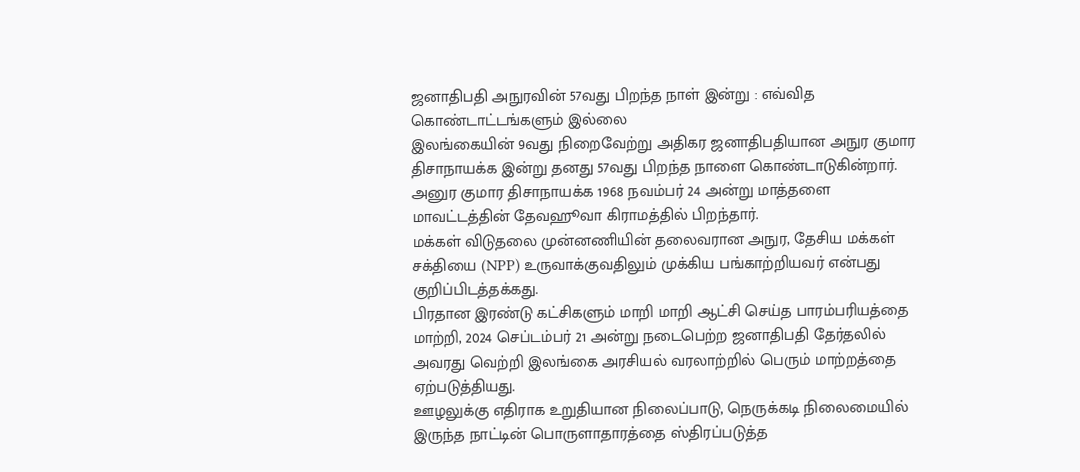ஜனாதிபதி அநுரவின் 57வது பிறந்த நாள் இன்று : எவ்வித கொண்டாட்டங்களும் இல்லை
இலங்கையின் 9வது நிறைவேற்று அதிகர ஜனாதிபதியான அநுர குமார திசாநாயக்க இன்று தனது 57வது பிறந்த நாளை கொண்டாடுகின்றார்.
அனுர குமார திசாநாயக்க 1968 நவம்பர் 24 அன்று மாத்தளை மாவட்டத்தின் தேவஹூவா கிராமத்தில் பிறந்தார்.
மக்கள் விடுதலை முன்னணியின் தலைவரான அநுர, தேசிய மக்கள் சக்தியை (NPP) உருவாக்குவதிலும் முக்கிய பங்காற்றியவர் என்பது குறிப்பிடத்தக்கது.
பிரதான இரண்டு கட்சிகளும் மாறி மாறி ஆட்சி செய்த பாரம்பரியத்தை மாற்றி, 2024 செப்டம்பர் 21 அன்று நடைபெற்ற ஜனாதிபதி தேர்தலில் அவரது வெற்றி இலங்கை அரசியல் வரலாற்றில் பெரும் மாற்றத்தை ஏற்படுத்தியது.
ஊழலுக்கு எதிராக உறுதியான நிலைப்பாடு, நெருக்கடி நிலைமையில் இருந்த நாட்டின் பொருளாதாரத்தை ஸ்திரப்படுத்த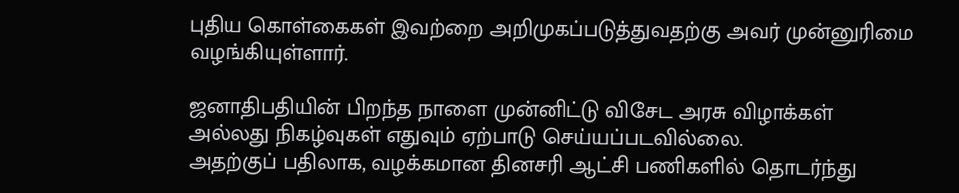புதிய கொள்கைகள் இவற்றை அறிமுகப்படுத்துவதற்கு அவர் முன்னுரிமை வழங்கியுள்ளார்.

ஜனாதிபதியின் பிறந்த நாளை முன்னிட்டு விசேட அரசு விழாக்கள் அல்லது நிகழ்வுகள் எதுவும் ஏற்பாடு செய்யப்படவில்லை.
அதற்குப் பதிலாக, வழக்கமான தினசரி ஆட்சி பணிகளில் தொடர்ந்து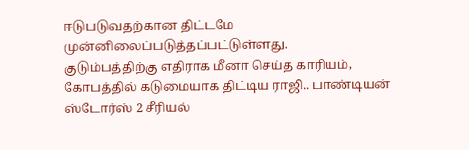ஈடுபடுவதற்கான திட்டமே முன்னிலைப்படுத்தப்பட்டுள்ளது.
குடும்பத்திற்கு எதிராக மீனா செய்த காரியம், கோபத்தில் கடுமையாக திட்டிய ராஜி.. பாண்டியன் ஸ்டோர்ஸ் 2 சீரியல்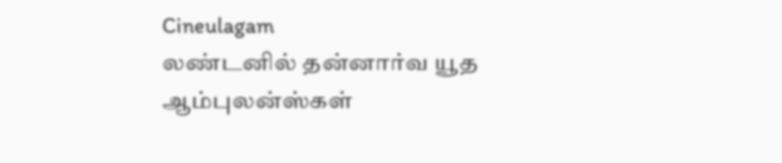Cineulagam
லண்டனில் தன்னார்வ யூத ஆம்புலன்ஸ்கள்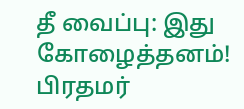தீ வைப்பு: இது கோழைத்தனம்! பிரதமர்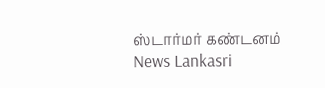ஸ்டார்மர் கண்டனம் News Lankasri